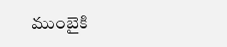ముంబైకి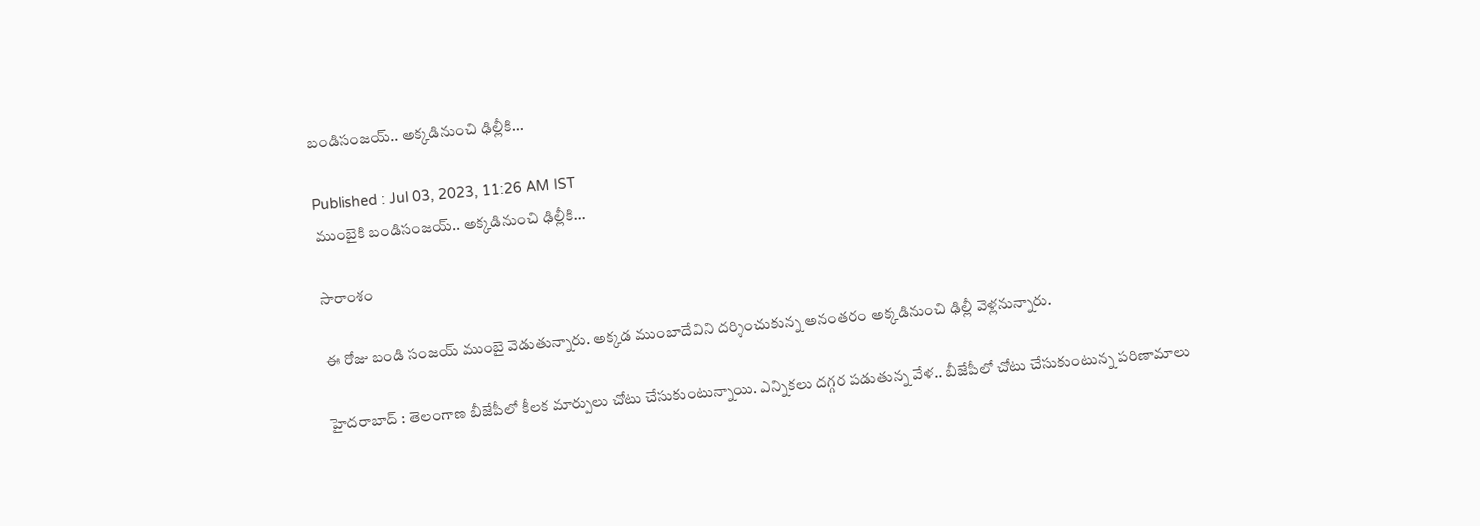బండిసంజయ్.. అక్కడినుంచి ఢిల్లీకి...

Published : Jul 03, 2023, 11:26 AM IST
ముంబైకి బండిసంజయ్.. అక్కడినుంచి ఢిల్లీకి...

సారాంశం

ఈ రోజు బండి సంజయ్ ముంబై వెడుతున్నారు. అక్కడ ముంబాదేవిని దర్శించుకున్న అనంతరం అక్కడినుంచి ఢిల్లీ వెళ్లనున్నారు.

హైదరాబాద్ : తెలంగాణ బీజేపీలో కీలక మార్పులు చోటు చేసుకుంటున్నాయి. ఎన్నికలు దగ్గర పడుతున్న వేళ.. బీజేపీలో చోటు చేసుకుంటున్న పరిణామాలు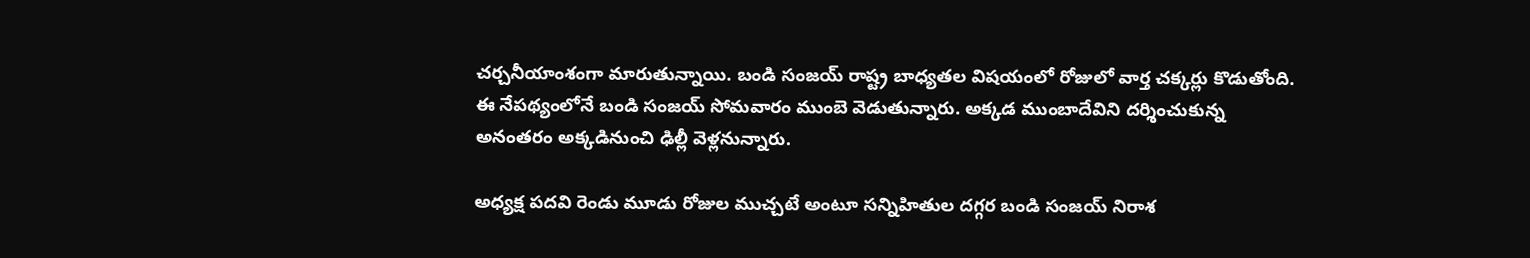చర్చనీయాంశంగా మారుతున్నాయి. బండి సంజయ్ రాష్ట్ర బాధ్యతల విషయంలో రోజులో వార్త చక్కర్లు కొడుతోంది. ఈ నేపథ్యంలోనే బండి సంజయ్ సోమవారం ముంబె వెడుతున్నారు. అక్కడ ముంబాదేవిని దర్శించుకున్న అనంతరం అక్కడినుంచి ఢిల్లీ వెళ్లనున్నారు.

అధ్యక్ష పదవి రెండు మూడు రోజుల ముచ్చటే అంటూ సన్నిహితుల దగ్గర బండి సంజయ్ నిరాశ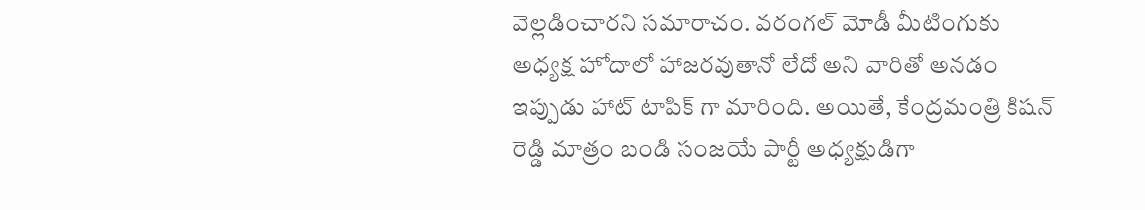వెల్లడించారని సమారాచం. వరంగల్ మోడీ మీటింగుకు అధ్యక్ష హోదాలో హాజరవుతానో లేదో అని వారితో అనడం ఇప్పుడు హాట్ టాపిక్ గా మారింది. అయితే, కేంద్రమంత్రి కిషన్ రెడ్డి మాత్రం బండి సంజయే పార్టీ అధ్యక్షుడిగా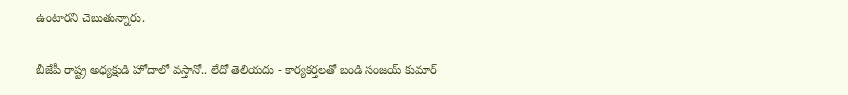ఉంటారని చెబుతున్నారు.

బీజేపీ రాష్ట్ర అధ్యక్షుడి హోదాలో వస్తానో.. లేదో తెలియదు - కార్యకర్తలతో బండి సంజయ్ కుమార్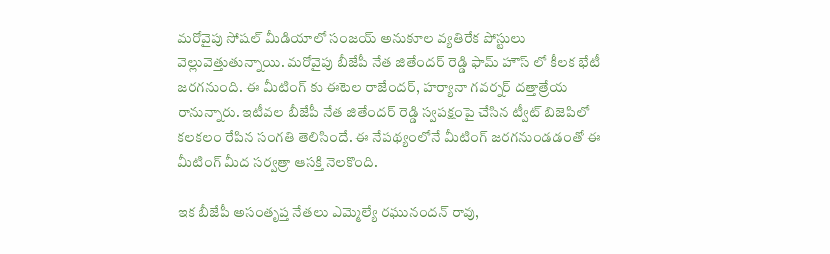మరోవైపు సోషల్ మీడియాలో సంజయ్ అనుకూల వ్యతిరేక పోస్టులు వెల్లువెత్తుతున్నాయి. మరోవైపు బీజేపీ నేత జితేందర్ రెడ్డి ఫామ్ హౌస్ లో కీలక భేటీ జరగనుంది. ఈ మీటింగ్ కు ఈటెల రాజేందర్, హర్యానా గవర్నర్ దత్తాత్రేయ రానున్నారు. ఇటీవల బీజేపీ నేత జితేందర్ రెడ్డి స్వపక్షంపై చేసిన ట్వీట్ బిజెపిలో కలకలం రేపిన సంగతి తెలిసిందే. ఈ నేపథ్యంలోనే మీటింగ్ జరగనుండడంతో ఈ మీటింగ్ మీద సర్వత్రా ఆసక్తి నెలకొంది.

ఇక బీజేపీ అసంతృప్త నేతలు ఎమ్మెల్యే రఘునందన్ రావు,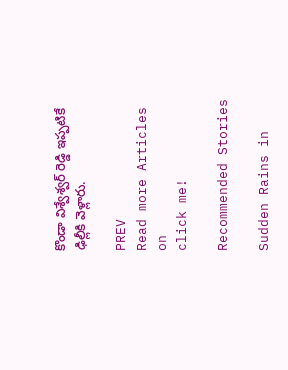కొండా విశ్వేశ్వర్ రెడ్డి ఇప్పటికే ఢిల్లీకి వెళ్లారు.

PREV
Read more Articles on
click me!

Recommended Stories

Sudden Rains in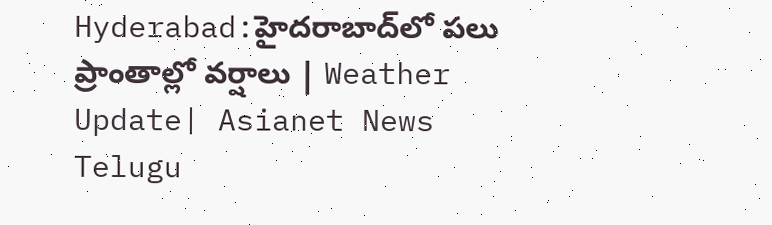Hyderabad:హైదరాబాద్‌లో పలు ప్రాంతాల్లో వర్షాలు | Weather Update| Asianet News Telugu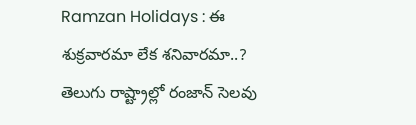Ramzan Holidays : ఈ శుక్రవారమా లేక శనివారమా..? తెలుగు రాష్ట్రాల్లో రంజాన్ సెలవు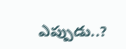ఎప్పుడు..?